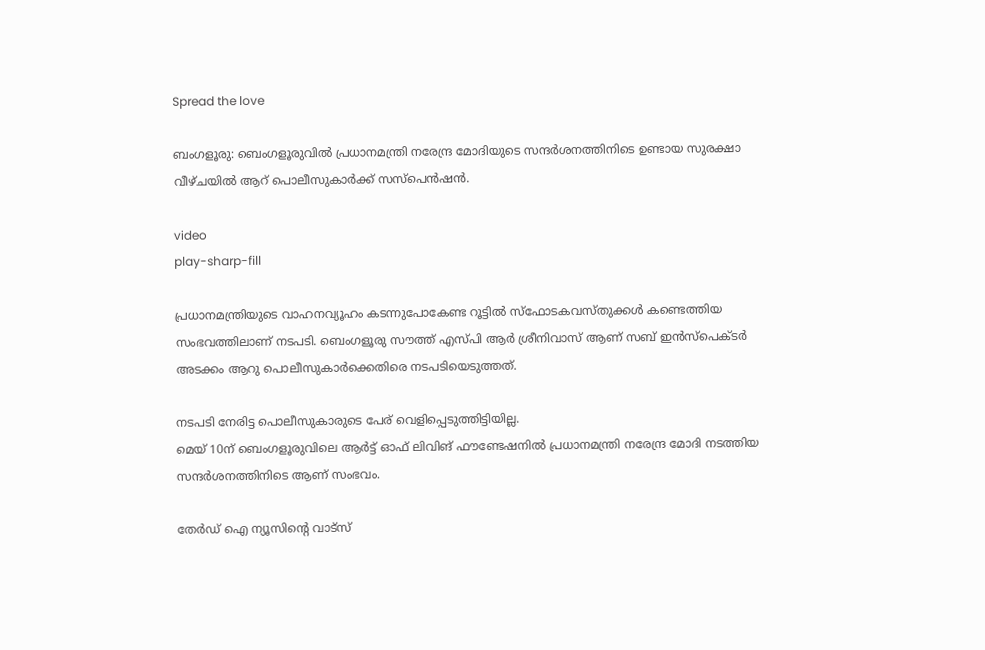Spread the love

ബംഗളൂരു: ബെംഗളൂരുവില്‍ പ്രധാനമന്ത്രി നരേന്ദ്ര മോദിയുടെ സന്ദർശനത്തിനിടെ ഉണ്ടായ സുരക്ഷാ വീഴ്ചയില്‍ ആറ് പൊലീസുകാർക്ക് സസ്പെൻഷൻ.

video
play-sharp-fill

പ്രധാനമന്ത്രിയുടെ വാഹനവ്യൂഹം കടന്നുപോകേണ്ട റൂട്ടില്‍ സ്ഫോടകവസ്തുക്കള്‍ കണ്ടെത്തിയ സംഭവത്തിലാണ് നടപടി. ബെംഗളൂരു സൗത്ത് എസ്പി ആ‍ർ ശ്രീനിവാസ് ആണ് സബ് ഇൻസ്പെക്ട‍ർ അടക്കം ആറു പൊലീസുകാർക്കെതിരെ നടപടിയെടുത്തത്.

നടപടി നേരിട്ട പൊലീസുകാരുടെ പേര് വെളിപ്പെടുത്തിട്ടിയില്ല.
മെയ് 10ന് ബെംഗളൂരുവിലെ ആ‍ർട്ട് ഓഫ് ലിവിങ് ഫൗണ്ടേഷനില്‍ പ്രധാനമന്ത്രി നരേന്ദ്ര മോദി നടത്തിയ സന്ദ‍ർശനത്തിനിടെ ആണ് സംഭവം.

തേർഡ് ഐ ന്യൂസിന്റെ വാട്സ്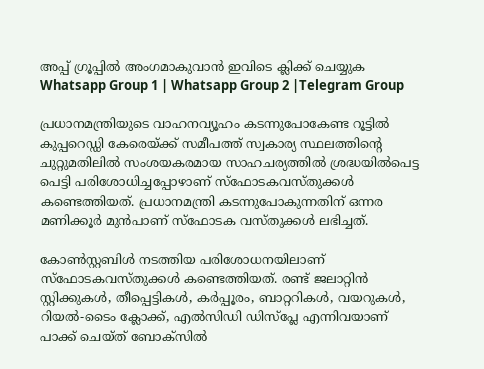അപ്പ് ഗ്രൂപ്പിൽ അംഗമാകുവാൻ ഇവിടെ ക്ലിക്ക് ചെയ്യുക
Whatsapp Group 1 | Whatsapp Group 2 |Telegram Group

പ്രധാനമന്ത്രിയുടെ വാഹനവ്യൂഹം കടന്നുപോകേണ്ട റൂട്ടില്‍ കുപ്പറെഡ്ഡി കേരെയ്ക്ക് സമീപത്ത് സ്വകാര്യ സ്ഥലത്തിന്റെ ചുറ്റുമതിലില്‍ സംശയകരമായ സാഹചര്യത്തില്‍ ശ്രദ്ധയില്‍പെട്ട പെട്ടി പരിശോധിച്ചപ്പോഴാണ് സ്ഫോടകവസ്തുക്കള്‍ കണ്ടെത്തിയത്. പ്രധാനമന്ത്രി കടന്നുപോകുന്നതിന് ഒന്നര മണിക്കൂർ മുൻപാണ് സ്ഫോടക വസ്തുക്കള്‍ ലഭിച്ചത്.

കോണ്‍സ്റ്റബിള്‍ നടത്തിയ പരിശോധനയിലാണ് സ്ഫോടകവസ്തുക്കള്‍ കണ്ടെത്തിയത്. രണ്ട് ജലാറ്റിൻ സ്റ്റിക്കുകള്‍, തീപ്പെട്ടികള്‍, ക‍ർപ്പൂരം, ബാറ്ററികള്‍, വയറുകള്‍, റിയല്‍-ടൈം ക്ലോക്ക്, എല്‍സിഡി ഡിസ്പ്ലേ എന്നിവയാണ് പാക്ക് ചെയ്ത് ബോക്സില്‍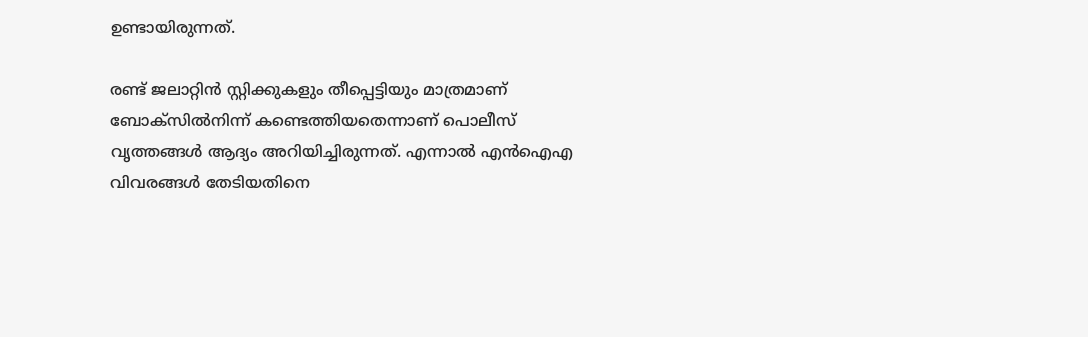ഉണ്ടായിരുന്നത്.

രണ്ട് ജലാറ്റിൻ സ്റ്റിക്കുകളും തീപ്പെട്ടിയും മാത്രമാണ് ബോക്സില്‍നിന്ന് കണ്ടെത്തിയതെന്നാണ് പൊലീസ് വൃത്തങ്ങള്‍ ആദ്യം അറിയിച്ചിരുന്നത്. എന്നാല്‍ എൻഐഎ വിവരങ്ങള്‍ തേടിയതിനെ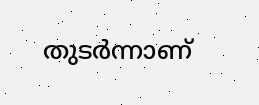തുട‍ർന്നാണ്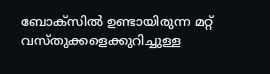ബോക്സില്‍ ഉണ്ടായിരുന്ന മറ്റ് വസ്തുക്കളെക്കുറിച്ചുള്ള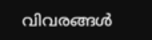വിവരങ്ങള്‍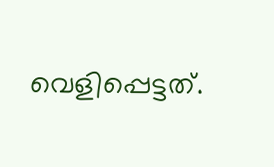വെളിപ്പെട്ടത്.